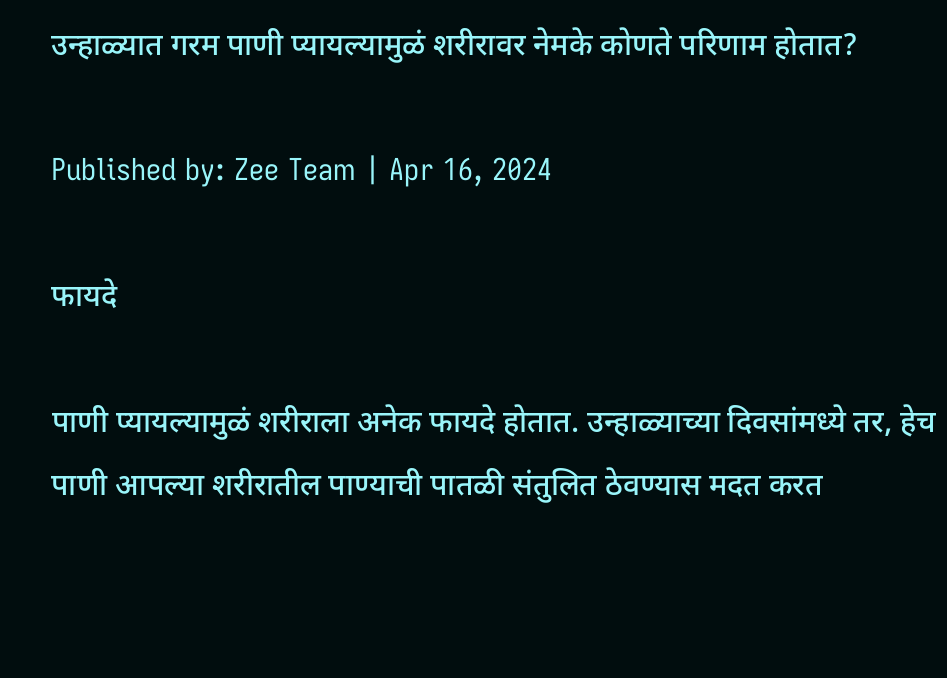उन्हाळ्यात गरम पाणी प्यायल्यामुळं शरीरावर नेमके कोणते परिणाम होतात?

Published by: Zee Team | Apr 16, 2024

फायदे

पाणी प्यायल्यामुळं शरीराला अनेक फायदे होतात. उन्हाळ्याच्या दिवसांमध्ये तर, हेच पाणी आपल्या शरीरातील पाण्याची पातळी संतुलित ठेवण्यास मदत करत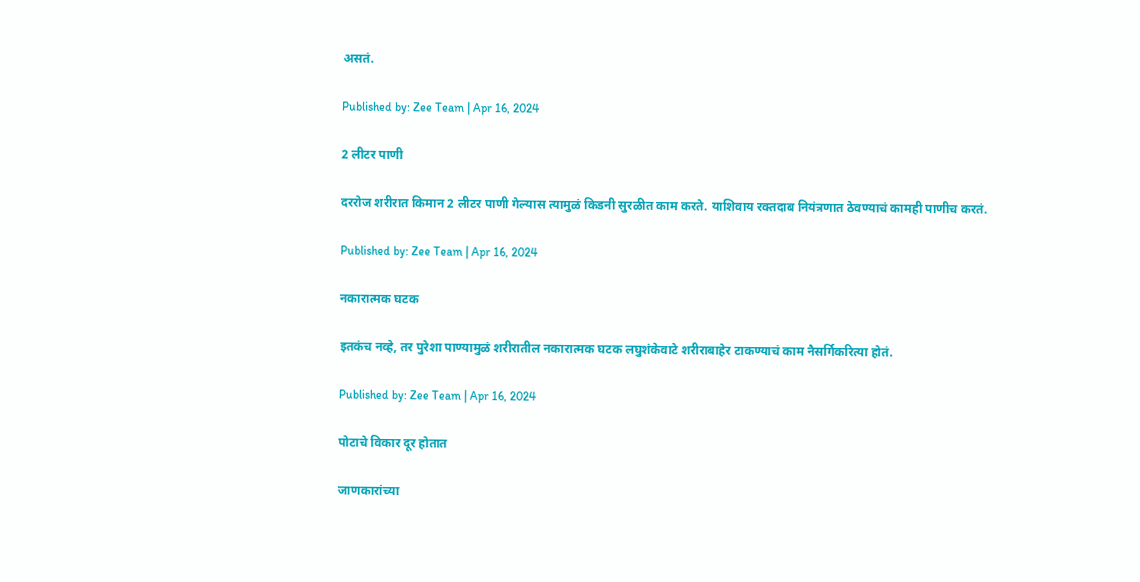असतं.

Published by: Zee Team | Apr 16, 2024

2 लीटर पाणी

दररोज शरीरात किमान 2 लीटर पाणी गेल्यास त्यामुळं किडनी सुरळीत काम करते. याशिवाय रक्तदाब नियंत्रणात ठेवण्याचं कामही पाणीच करतं.

Published by: Zee Team | Apr 16, 2024

नकारात्मक घटक

इतकंच नव्हे, तर पुरेशा पाण्यामुळं शरीरातील नकारात्मक घटक लघुशंकेवाटे शरीराबाहेर टाकण्याचं काम नैसर्गिकरित्या होतं.

Published by: Zee Team | Apr 16, 2024

पोटाचे विकार दूर होतात

जाणकारांच्या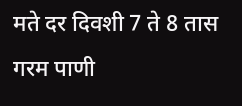मते दर दिवशी 7 ते 8 तास गरम पाणी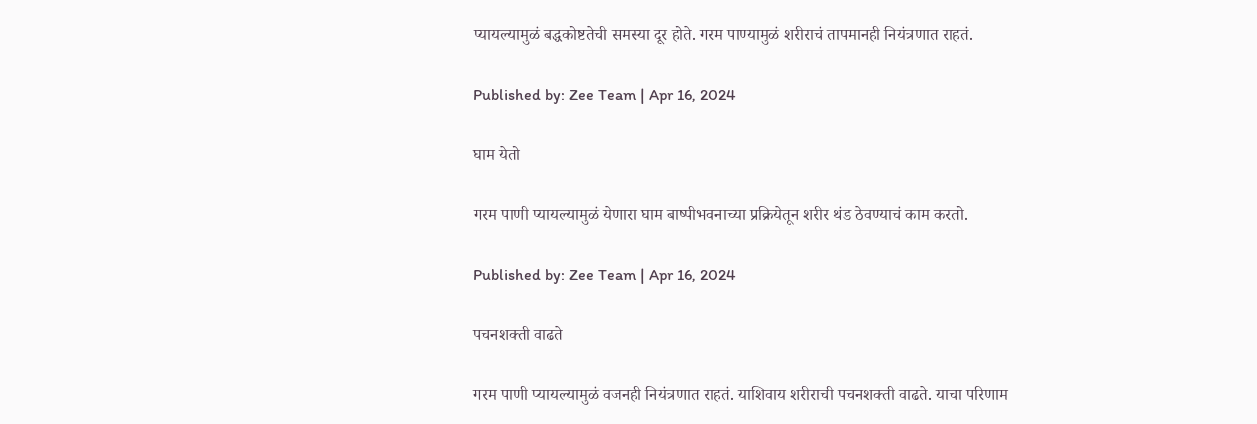प्यायल्यामुळं बद्धकोष्टतेची समस्या दूर होते. गरम पाण्यामुळं शरीराचं तापमानही नियंत्रणात राहतं.

Published by: Zee Team | Apr 16, 2024

घाम येतो

गरम पाणी प्यायल्यामुळं येणारा घाम बाष्पीभवनाच्या प्रक्रियेतून शरीर थंड ठेवण्याचं काम करतो.

Published by: Zee Team | Apr 16, 2024

पचनशक्ती वाढते

गरम पाणी प्यायल्यामुळं वजनही नियंत्रणात राहतं. याशिवाय शरीराची पचनशक्ती वाढते. याचा परिणाम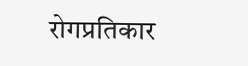रोगप्रतिकार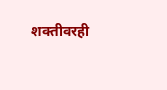शक्तीवरही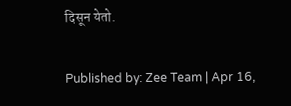दिसून येतो.

Published by: Zee Team | Apr 16,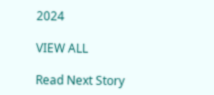2024

VIEW ALL

Read Next Story